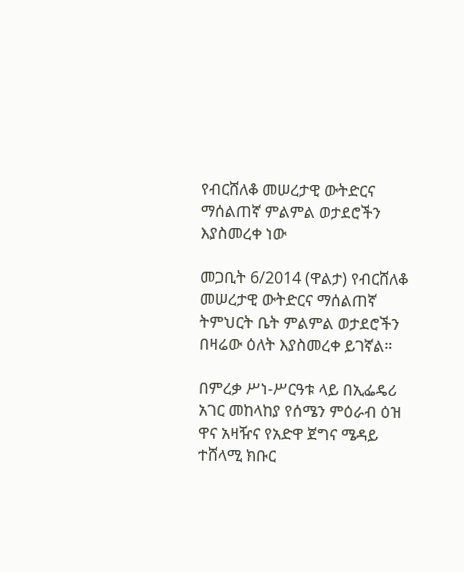የብርሸለቆ መሠረታዊ ውትድርና ማሰልጠኛ ምልምል ወታደሮችን እያስመረቀ ነው

መጋቢት 6/2014 (ዋልታ) የብርሸለቆ መሠረታዊ ውትድርና ማሰልጠኛ ትምህርት ቤት ምልምል ወታደሮችን በዛሬው ዕለት እያስመረቀ ይገኛል።

በምረቃ ሥነ-ሥርዓቱ ላይ በኢፌዴሪ አገር መከላከያ የሰሜን ምዕራብ ዕዝ ዋና አዛዥና የአድዋ ጀግና ሜዳይ ተሸላሚ ክቡር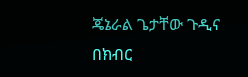ጄኔራል ጌታቸው ጉዲና በክብር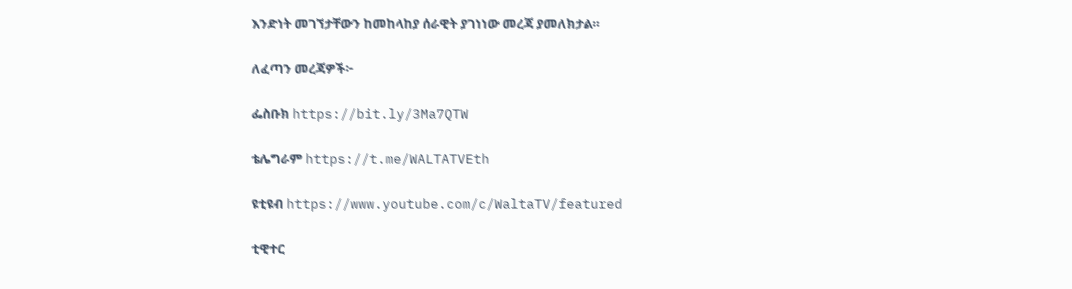እንድነት መገኘታቸውን ከመከላከያ ሰራዊት ያገነነው መረጃ ያመለክታል።

ለፈጣን መረጃዎች፦

ፌስቡክ https://bit.ly/3Ma7QTW

ቴሌግራም https://t.me/WALTATVEth

ዩቲዩብ https://www.youtube.com/c/WaltaTV/featured

ቲዊተር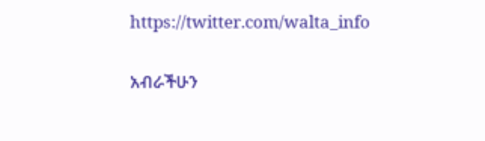https://twitter.com/walta_info

አብራችሁን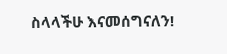ስላላችሁ እናመሰግናለን!